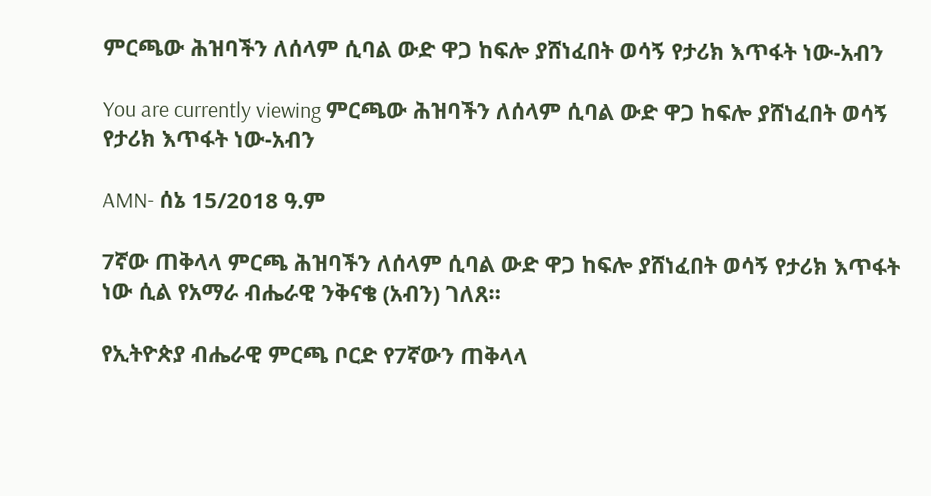ምርጫው ሕዝባችን ለሰላም ሲባል ውድ ዋጋ ከፍሎ ያሸነፈበት ወሳኝ የታሪክ እጥፋት ነው-አብን

You are currently viewing ምርጫው ሕዝባችን ለሰላም ሲባል ውድ ዋጋ ከፍሎ ያሸነፈበት ወሳኝ የታሪክ እጥፋት ነው-አብን

AMN- ሰኔ 15/2018 ዓ.ም

7ኛው ጠቅላላ ምርጫ ሕዝባችን ለሰላም ሲባል ውድ ዋጋ ከፍሎ ያሸነፈበት ወሳኝ የታሪክ እጥፋት ነው ሲል የአማራ ብሔራዊ ንቅናቄ (አብን) ገለጸ።

የኢትዮጵያ ብሔራዊ ምርጫ ቦርድ የ7ኛውን ጠቅላላ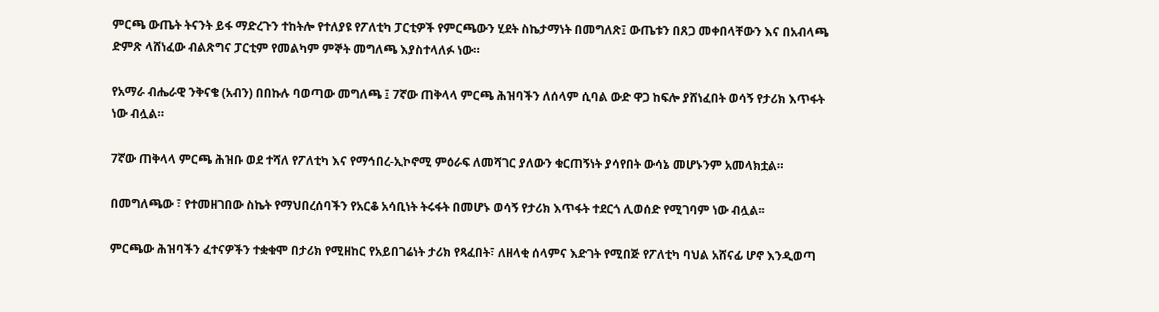ምርጫ ውጤት ትናንት ይፋ ማድረጉን ተከትሎ የተለያዩ የፖለቲካ ፓርቲዎች የምርጫውን ሂደት ስኬታማነት በመግለጽ፤ ውጤቱን በጸጋ መቀበላቸውን እና በአብላጫ ድምጽ ላሸነፈው ብልጽግና ፓርቲም የመልካም ምኞት መግለጫ እያስተላለፉ ነው።

የአማራ ብሔራዊ ንቅናቄ (አብን) በበኩሉ ባወጣው መግለጫ ፤ 7ኛው ጠቅላላ ምርጫ ሕዝባችን ለሰላም ሲባል ውድ ዋጋ ከፍሎ ያሸነፈበት ወሳኝ የታሪክ እጥፋት ነው ብሏል።

7ኛው ጠቅላላ ምርጫ ሕዝቡ ወደ ተሻለ የፖለቲካ እና የማኅበረ-ኢኮኖሚ ምዕራፍ ለመሻገር ያለውን ቁርጠኝነት ያሳየበት ውሳኔ መሆኑንም አመላክቷል።

በመግለጫው ፣ የተመዘገበው ስኬት የማህበረሰባችን የአርቆ አሳቢነት ትሩፋት በመሆኑ ወሳኝ የታሪክ እጥፋት ተደርጎ ሊወሰድ የሚገባም ነው ብሏል፡፡

ምርጫው ሕዝባችን ፈተናዎችን ተቋቁሞ በታሪክ የሚዘከር የአይበገሬነት ታሪክ የጻፈበት፣ ለዘላቂ ሰላምና እድገት የሚበጅ የፖለቲካ ባህል አሸናፊ ሆኖ እንዲወጣ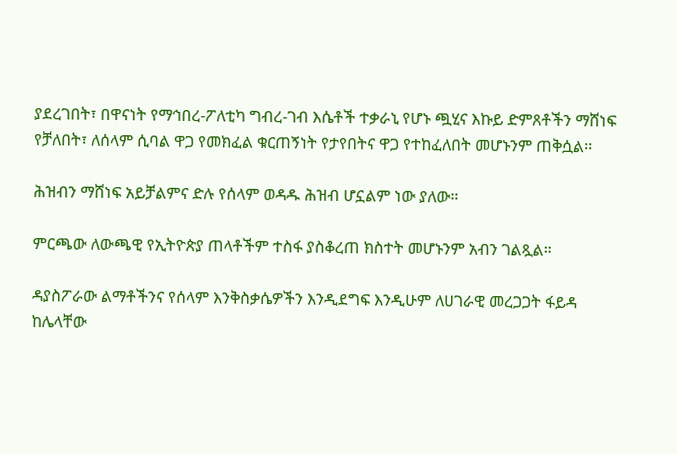ያደረገበት፣ በዋናነት የማኅበረ-ፖለቲካ ግብረ-ገብ እሴቶች ተቃራኒ የሆኑ ጯሂና እኩይ ድምጸቶችን ማሸነፍ የቻለበት፣ ለሰላም ሲባል ዋጋ የመክፈል ቁርጠኝነት የታየበትና ዋጋ የተከፈለበት መሆኑንም ጠቅሷል፡፡

ሕዝብን ማሸነፍ አይቻልምና ድሉ የሰላም ወዳዱ ሕዝብ ሆኗልም ነው ያለው።

ምርጫው ለውጫዊ የኢትዮጵያ ጠላቶችም ተስፋ ያስቆረጠ ክስተት መሆኑንም አብን ገልጿል።

ዳያስፖራው ልማቶችንና የሰላም እንቅስቃሴዎችን እንዲደግፍ እንዲሁም ለሀገራዊ መረጋጋት ፋይዳ ከሌላቸው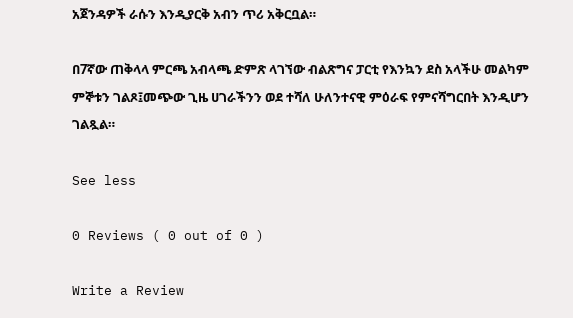አጀንዳዎች ራሱን እንዲያርቅ አብን ጥሪ አቅርቧል።

በ7ኛው ጠቅላላ ምርጫ አብላጫ ድምጽ ላገኘው ብልጽግና ፓርቲ የእንኳን ደስ አላችሁ መልካም ምኞቱን ገልጾ፤መጭው ጊዜ ሀገራችንን ወደ ተሻለ ሁለንተናዊ ምዕራፍ የምናሻግርበት እንዲሆን ገልጿል።

See less

0 Reviews ( 0 out of 0 )

Write a Review